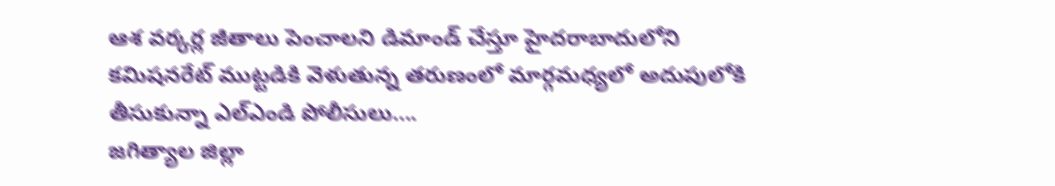ఆశ వర్కర్ల జీతాలు పెంచాలని డిమాండ్ చేస్తూ హైదరాబాదులోని కమిషనరేట్ ముట్టడికి వెళుతున్న తరుణంలో మార్గమధ్యలో అదుపులోకి తీసుకున్నా ఎల్ఎండి పోలీసులు….
జగిత్యాల జిల్లా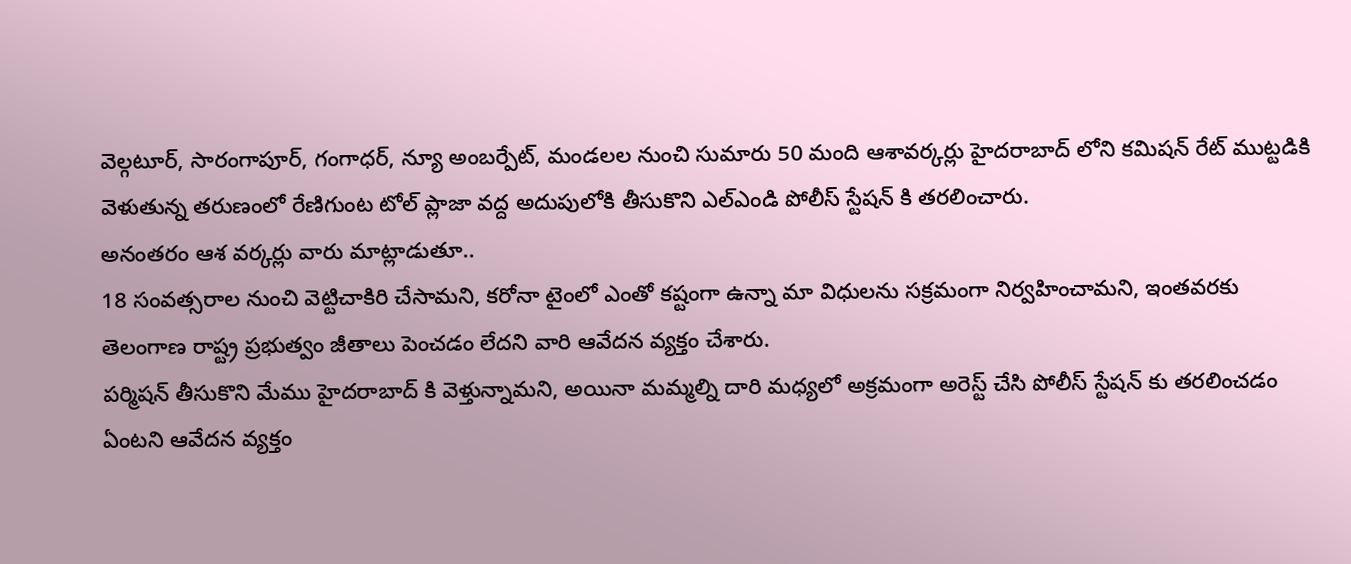వెల్గటూర్, సారంగాపూర్, గంగాధర్, న్యూ అంబర్పేట్, మండలల నుంచి సుమారు 50 మంది ఆశావర్కర్లు హైదరాబాద్ లోని కమిషన్ రేట్ ముట్టడికి వెళుతున్న తరుణంలో రేణిగుంట టోల్ ప్లాజా వద్ద అదుపులోకి తీసుకొని ఎల్ఎండి పోలీస్ స్టేషన్ కి తరలించారు.
అనంతరం ఆశ వర్కర్లు వారు మాట్లాడుతూ..
18 సంవత్సరాల నుంచి వెట్టిచాకిరి చేసామని, కరోనా టైంలో ఎంతో కష్టంగా ఉన్నా మా విధులను సక్రమంగా నిర్వహించామని, ఇంతవరకు తెలంగాణ రాష్ట్ర ప్రభుత్వం జీతాలు పెంచడం లేదని వారి ఆవేదన వ్యక్తం చేశారు.
పర్మిషన్ తీసుకొని మేము హైదరాబాద్ కి వెళ్తున్నామని, అయినా మమ్మల్ని దారి మధ్యలో అక్రమంగా అరెస్ట్ చేసి పోలీస్ స్టేషన్ కు తరలించడం ఏంటని ఆవేదన వ్యక్తం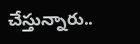చేస్తున్నారు..